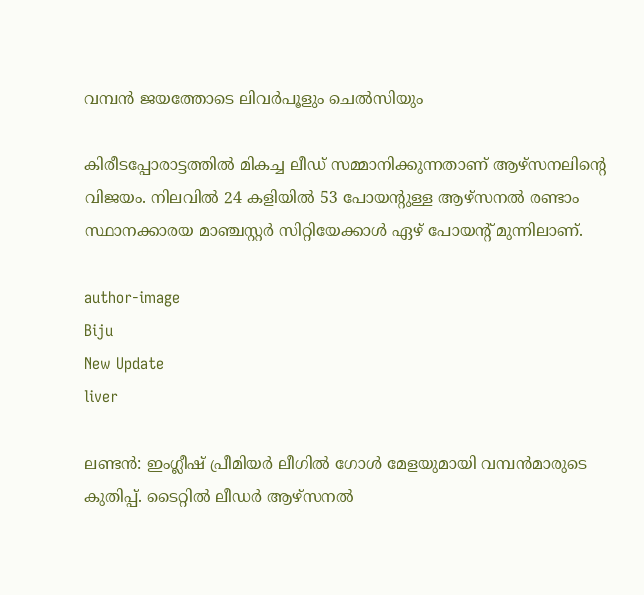വമ്പന്‍ ജയത്തോടെ ലിവര്‍പൂളും ചെല്‍സിയും

കിരീടപ്പോരാട്ടത്തില്‍ മികച്ച ലീഡ് സമ്മാനിക്കുന്നതാണ് ആഴ്‌സനലിന്റെ വിജയം. നിലവില്‍ 24 കളിയില്‍ 53 പോയന്റുള്ള ആഴ്‌സനല്‍ രണ്ടാം സ്ഥാനക്കാരയ മാഞ്ചസ്റ്റര്‍ സിറ്റിയേക്കാള്‍ ഏഴ് പോയന്റ് മുന്നിലാണ്.

author-image
Biju
New Update
liver

ലണ്ടന്‍: ഇംഗ്ലീഷ് പ്രീമിയര്‍ ലീഗില്‍ ഗോള്‍ മേളയുമായി വമ്പന്‍മാരുടെ കുതിപ്പ്. ടൈറ്റില്‍ ലീഡര്‍ ആഴ്‌സനല്‍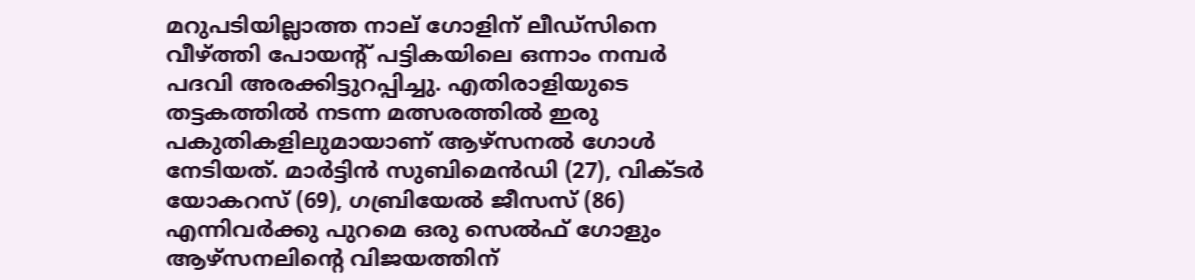മറുപടിയില്ലാത്ത നാല് ഗോളിന് ലീഡ്‌സിനെ വീഴ്ത്തി പോയന്റ് പട്ടികയിലെ ഒന്നാം നമ്പര്‍ പദവി അരക്കിട്ടുറപ്പിച്ചു. എതിരാളിയുടെ തട്ടകത്തില്‍ നടന്ന മത്സരത്തില്‍ ഇരു പകുതികളിലുമായാണ് ആഴ്‌സനല്‍ ഗോള്‍ നേടിയത്. മാര്‍ട്ടിന്‍ സുബിമെന്‍ഡി (27), വിക്ടര്‍ യോകറസ് (69), ഗബ്രിയേല്‍ ജീസസ് (86) എന്നിവര്‍ക്കു പുറമെ ഒരു സെല്‍ഫ് ഗോളും ആഴ്‌സനലിന്റെ വിജയത്തിന്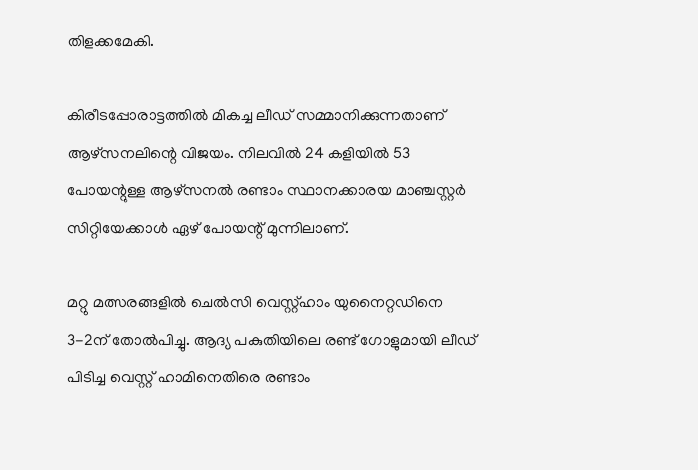തിളക്കമേകി.

കിരീടപ്പോരാട്ടത്തില്‍ മികച്ച ലീഡ് സമ്മാനിക്കുന്നതാണ് ആഴ്‌സനലിന്റെ വിജയം. നിലവില്‍ 24 കളിയില്‍ 53 പോയന്റുള്ള ആഴ്‌സനല്‍ രണ്ടാം സ്ഥാനക്കാരയ മാഞ്ചസ്റ്റര്‍ സിറ്റിയേക്കാള്‍ ഏഴ് പോയന്റ് മുന്നിലാണ്.

മറ്റു മത്സരങ്ങളില്‍ ചെല്‍സി വെസ്റ്റ്ഹാം യുനൈറ്റഡിനെ 3-2ന് തോല്‍പിച്ചു. ആദ്യ പകുതിയിലെ രണ്ട് ഗോളുമായി ലീഡ് പിടിച്ച വെസ്റ്റ് ഹാമിനെതിരെ രണ്ടാം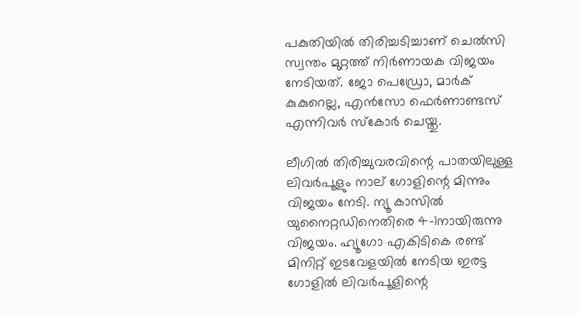പകുതിയില്‍ തിരിച്ചടിച്ചാണ് ചെല്‍സി സ്വന്തം മുറ്റത്ത് നിര്‍ണായക വിജയം നേടിയത്. ജോ പെഡ്രോ, മാര്‍ക് കുകുറെല്ല, എന്‍സോ ഫെര്‍ണാണ്ടസ് എന്നിവര്‍ സ്‌കോര്‍ ചെയ്തു.

ലീഗില്‍ തിരിച്ചുവരവിന്റെ പാതയിലുള്ള ലിവര്‍പൂളും നാല് ഗോളിന്റെ മിന്നും വിജയം നേടി. ന്യൂ കാസില്‍ യുനൈറ്റഡിനെതിരെ 4-1നായിരുന്നു വിജയം. ഹ്യൂഗോ എകിടികെ രണ്ട് മിനിറ്റ് ഇടവേളയില്‍ നേടിയ ഇരട്ട ഗോളില്‍ ലിവര്‍പൂളിന്റെ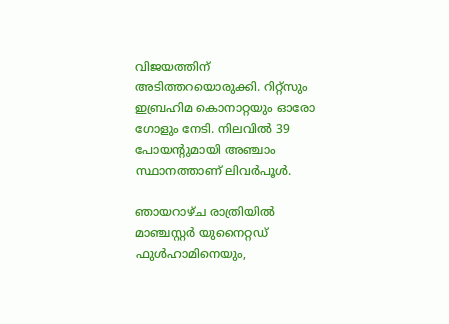വിജയത്തിന് അടിത്തറയൊരുക്കി. റിറ്റ്‌സും ഇബ്രഹിമ കൊനാറ്റയും ഓരോ ഗോളും നേടി. നിലവില്‍ 39 പോയന്റുമായി അഞ്ചാം സ്ഥാനത്താണ് ലിവര്‍പൂള്‍.

ഞായറാഴ്ച രാത്രിയില്‍ മാഞ്ചസ്റ്റര്‍ യുനൈറ്റഡ് ഫുള്‍ഹാമിനെയും,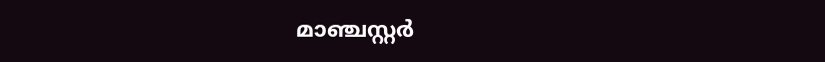മാഞ്ചസ്റ്റര്‍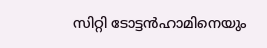സിറ്റി ടോട്ടന്‍ഹാമിനെയും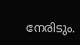നേരിടും.